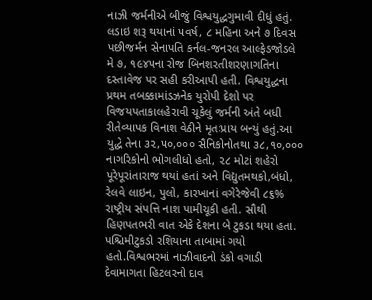નાઝી જર્મનીએ બીજું વિશ્વયુદ્ધગુમાવી દીધું હતું. લડાઇ શરૂ થયાનાં ૫વર્ષ, ૮ મહિના અને ૭ દિવસ પછીજર્મન સેનાપતિ કર્નલ-જનરલ આલ્ફેડજોડલે મે ૭, ૧૯૪૫ના રોજ બિનશરતીશરણાગતિના દસ્તાવેજ પર સહી કરીઆપી હતી. વિશ્વયુદ્ધના પ્રથમ તબક્કામાંડઝનેક યુરોપી દેશો પર વિજયપતાકાલહેરાવી ચૂકેલું જર્મની અંતે બધી રીતેવ્યાપક વિનાશ વેઠીને મૃતઃપ્રાય બન્યું હતું.આ યુદ્ધે તેના ૩૨,૫૦,૦૦૦ સૈનિકોનોતથા ૩૮,૧૦,૦૦૦ નાગરિકોનો ભોગલીધો હતો, ૨૮ મોટાં શહેરો પૂરેપૂરાંતારાજ થયાં હતાં અને વિદ્યુતમથકો,બંધો, રેલવે લાઇન, પુલો, કારખાનાં વગેરેજેવી ૮૬% રાષ્ટ્રીય સંપત્તિ નાશ પામીચૂકી હતી. સૌથી હિણપતભરી વાત એકે દેશના બે ટુકડા થયા હતા. પશ્ચિમીટુકડો રશિયાના તાબામાં ગયો હતો.વિશ્વભરમાં નાઝીવાદનો ડંકો વગાડી દેવામાગતા હિટલરનો દાવ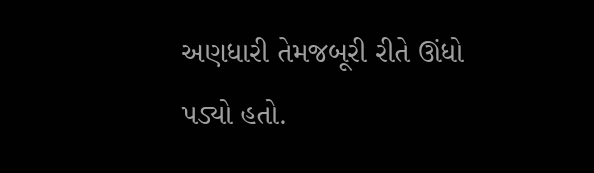અણધારી તેમજબૂરી રીતે ઊંધો પડ્યો હતો.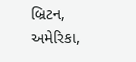બ્રિટન, અમેરિકા,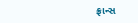ફ્રાન્સ